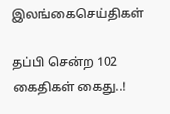இலங்கைசெய்திகள்

தப்பி சென்ற 102 கைதிகள் கைது..!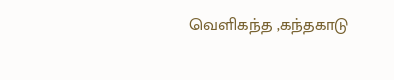வெளிகந்த ,கந்தகாடு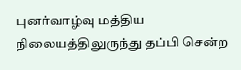புனர்வாழ்வு மத்திய நிலையத்திலுருந்து தப்பி சென்ற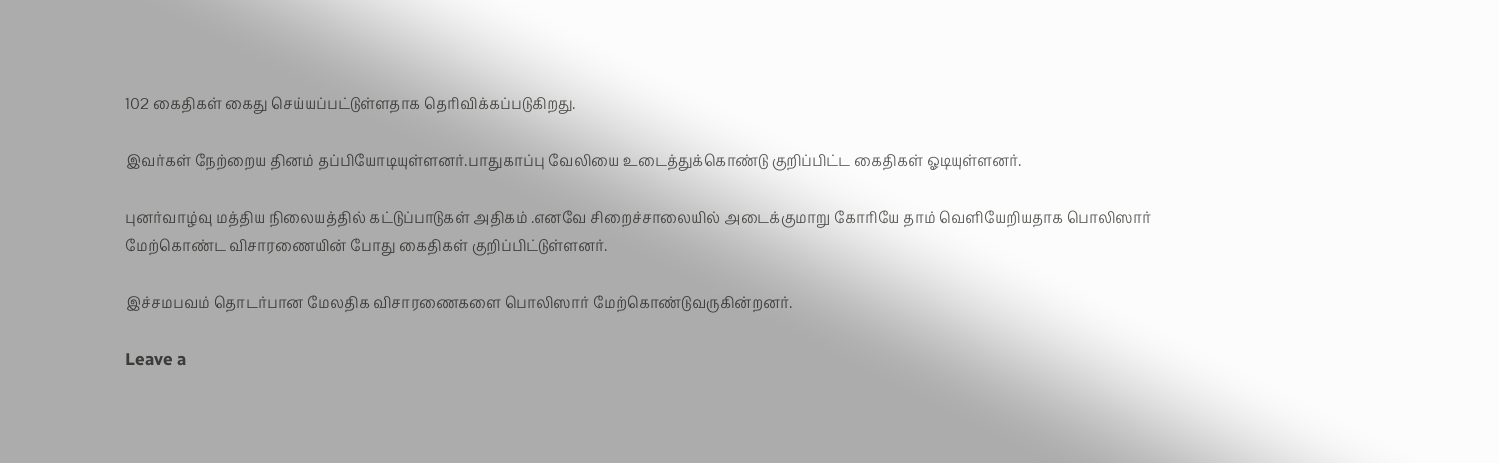102 கைதிகள் கைது செய்யப்பட்டுள்ளதாக தெரிவிக்கப்படுகிறது.

இவர்கள் நேற்றைய தினம் தப்பியோடியுள்ளனர்.பாதுகாப்பு வேலியை உடைத்துக்கொண்டு குறிப்பிட்ட கைதிகள் ஓடியுள்ளனர்.

புனர்வாழ்வு மத்திய நிலையத்தில் கட்டுப்பாடுகள் அதிகம் .எனவே சிறைச்சாலையில் அடைக்குமாறு கோரியே தாம் வெளியேறியதாக பொலிஸார் மேற்கொண்ட விசாரணையின் போது கைதிகள் குறிப்பிட்டுள்ளனர்.

இச்சமபவம் தொடர்பான மேலதிக விசாரணைகளை பொலிஸார் மேற்கொண்டுவருகின்றனர்.

Leave a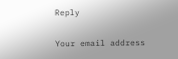Reply

Your email address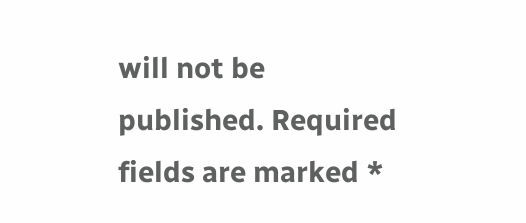will not be published. Required fields are marked *